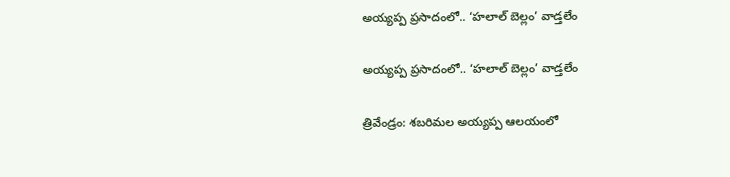అయ్యప్ప ప్రసాదంలో.. ‘హలాల్ బెల్లం’ వాడ్తలేం

అయ్యప్ప ప్రసాదంలో.. ‘హలాల్ బెల్లం’ వాడ్తలేం

త్రివేండ్రం: శబరిమల అయ్యప్ప ఆలయంలో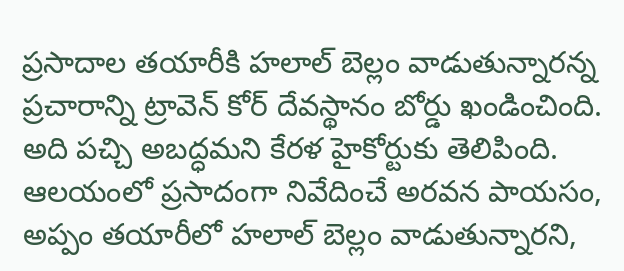ప్రసాదాల తయారీకి హలాల్ బెల్లం వాడుతున్నారన్న ప్రచారాన్ని ట్రావెన్ కోర్ దేవస్థానం బోర్డు ఖండించింది. అది పచ్చి అబద్ధమని కేరళ హైకోర్టుకు తెలిపింది. ఆలయంలో ప్రసాదంగా నివేదించే అరవన పాయసం, అప్పం తయారీలో హలాల్ బెల్లం వాడుతున్నారని,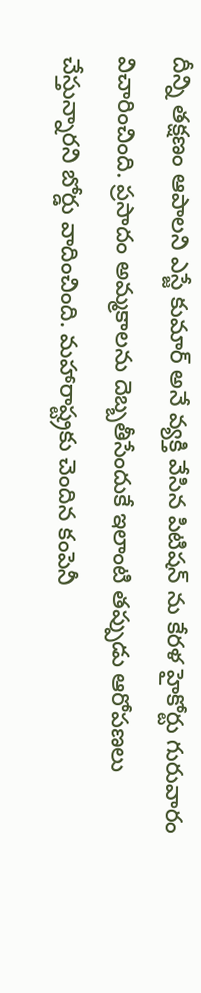దీన్ని తక్షణం ఆపాలని ఎస్జే కుమార్ అనే వ్యక్తి వేసిన పిటిషన్ ను కేరళ హైకోర్టు గురువారం విచారించింది. ప్రసాదం అమ్మకాలను దెబ్బతీసేందుకే ఇలాంటి తప్పుడు ఆరోపణలు చేస్తున్నారని బోర్డు వాదించింది. మహారాష్ట్రకు చెందిన కంపెనీ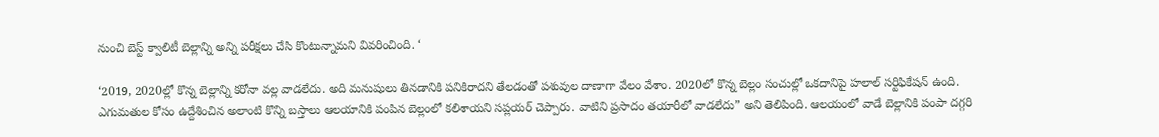నుంచి బెస్ట్ క్వాలిటీ బెల్లాన్ని అన్ని పరీక్షలు చేసి కొంటున్నామని వివరించింది. ‘

‘2019, 2020ల్లో కొన్న బెల్లాన్ని కరోనా వల్ల వాడలేదు. అది మనుషులు తినడానికి పనికిరాదని తేలడంతో పశువుల దాణాగా వేలం వేశాం. 2020లో కొన్న బెల్లం సంచుల్లో ఒకదానిపై హలాల్ సర్టిఫికేషన్ ఉంది. ఎగుమతుల కోసం ఉద్దేశించిన అలాంటి కొన్ని బస్తాలు ఆలయానికి పంపిన బెల్లంలో కలిశాయని సప్లయర్ చెప్పారు. వాటిని ప్రసాదం తయారీలో వాడలేదు” అని తెలిపింది. ఆలయంలో వాడే బెల్లానికి పంపా దగ్గరి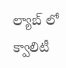ల్యాబ్ లో క్వాలిటీ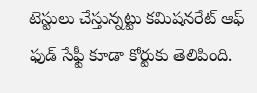టెస్టులు చేస్తున్నట్టు కమిషనరేట్ ఆఫ్ ఫుడ్ సేఫ్టీ కూడా కోర్టుకు తెలిపింది.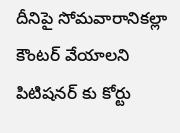దీనిపై సోమవారానికల్లా కౌంటర్ వేయాలని పిటిషనర్ కు కోర్టు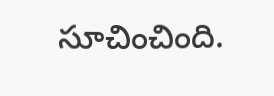సూచించింది.